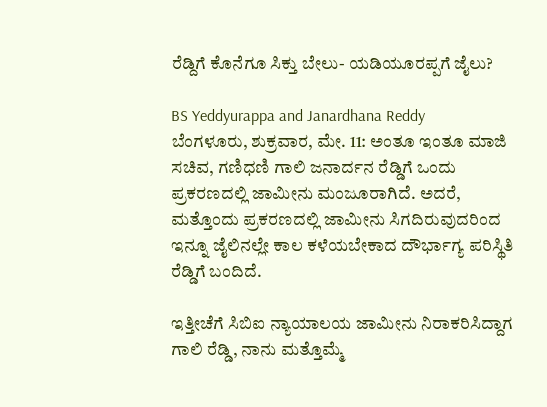ರೆಡ್ದಿಗೆ ಕೊನೆಗೂ ಸಿಕ್ತು ಬೇಲು- ಯಡಿಯೂರಪ್ಪಗೆ ಜೈಲು?

BS Yeddyurappa and Janardhana Reddy
ಬೆಂಗಳೂರು, ಶುಕ್ರವಾರ, ಮೇ. 11: ಅಂತೂ ಇಂತೂ ಮಾಜಿ ಸಚಿವ, ಗಣಿಧಣಿ ಗಾಲಿ ಜನಾರ್ದನ ರೆಡ್ಡಿಗೆ ಒಂದು ಪ್ರಕರಣದಲ್ಲಿ ಜಾಮೀನು ಮಂಜೂರಾಗಿದೆ. ಅದರೆ, ಮತ್ತೊಂದು ಪ್ರಕರಣದಲ್ಲಿ ಜಾಮೀನು ಸಿಗದಿರುವುದರಿಂದ ಇನ್ನೂ ಜೈಲಿನಲ್ಲೇ ಕಾಲ ಕಳೆಯಬೇಕಾದ ದೌರ್ಭಾಗ್ಯ ಪರಿಸ್ಥಿತಿ ರೆಡ್ಡಿಗೆ ಬಂದಿದೆ.

ಇತ್ತೀಚೆಗೆ ಸಿಬಿಐ ನ್ಯಾಯಾಲಯ ಜಾಮೀನು ನಿರಾಕರಿಸಿದ್ದಾಗ ಗಾಲಿ ರೆಡ್ಡಿ, ನಾನು ಮತ್ತೊಮ್ಮೆ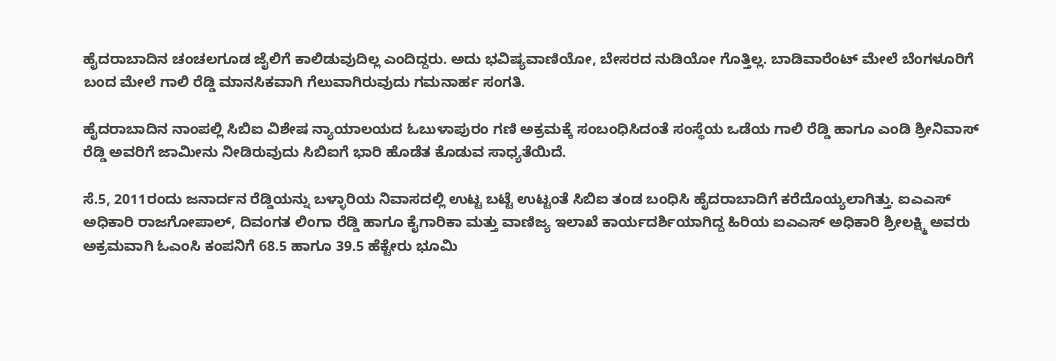ಹೈದರಾಬಾದಿನ ಚಂಚಲಗೂಡ ಜೈಲಿಗೆ ಕಾಲಿಡುವುದಿಲ್ಲ ಎಂದಿದ್ದರು. ಅದು ಭವಿಷ್ಯವಾಣಿಯೋ, ಬೇಸರದ ನುಡಿಯೋ ಗೊತ್ತಿಲ್ಲ. ಬಾಡಿವಾರೆಂಟ್ ಮೇಲೆ ಬೆಂಗಳೂರಿಗೆ ಬಂದ ಮೇಲೆ ಗಾಲಿ ರೆಡ್ಡಿ ಮಾನಸಿಕವಾಗಿ ಗೆಲುವಾಗಿರುವುದು ಗಮನಾರ್ಹ ಸಂಗತಿ.

ಹೈದರಾಬಾದಿನ ನಾಂಪಲ್ಲಿ ಸಿಬಿಐ ವಿಶೇಷ ನ್ಯಾಯಾಲಯದ ಓಬುಳಾಪುರಂ ಗಣಿ ಅಕ್ರಮಕ್ಕೆ ಸಂಬಂಧಿಸಿದಂತೆ ಸಂಸ್ಥೆಯ ಒಡೆಯ ಗಾಲಿ ರೆಡ್ಡಿ ಹಾಗೂ ಎಂಡಿ ಶ್ರೀನಿವಾಸ್ ರೆಡ್ಡಿ ಅವರಿಗೆ ಜಾಮೀನು ನೀಡಿರುವುದು ಸಿಬಿಐಗೆ ಭಾರಿ ಹೊಡೆತ ಕೊಡುವ ಸಾಧ್ಯತೆಯಿದೆ.

ಸೆ.5, 2011ರಂದು ಜನಾರ್ದನ ರೆಡ್ಡಿಯನ್ನು ಬಳ್ಳಾರಿಯ ನಿವಾಸದಲ್ಲಿ ಉಟ್ಟ ಬಟ್ಟೆ ಉಟ್ಟಂತೆ ಸಿಬಿಐ ತಂಡ ಬಂಧಿಸಿ ಹೈದರಾಬಾದಿಗೆ ಕರೆದೊಯ್ಯಲಾಗಿತ್ತು. ಐಎಎಸ್ ಅಧಿಕಾರಿ ರಾಜಗೋಪಾಲ್, ದಿವಂಗತ ಲಿಂಗಾ ರೆಡ್ಡಿ ಹಾಗೂ ಕೈಗಾರಿಕಾ ಮತ್ತು ವಾಣಿಜ್ಯ ಇಲಾಖೆ ಕಾರ್ಯದರ್ಶಿಯಾಗಿದ್ದ ಹಿರಿಯ ಐಎಎಸ್ ಅಧಿಕಾರಿ ಶ್ರೀಲಕ್ಷ್ಮಿ ಅವರು ಅಕ್ರಮವಾಗಿ ಓಎಂಸಿ ಕಂಪನಿಗೆ 68.5 ಹಾಗೂ 39.5 ಹೆಕ್ಟೇರು ಭೂಮಿ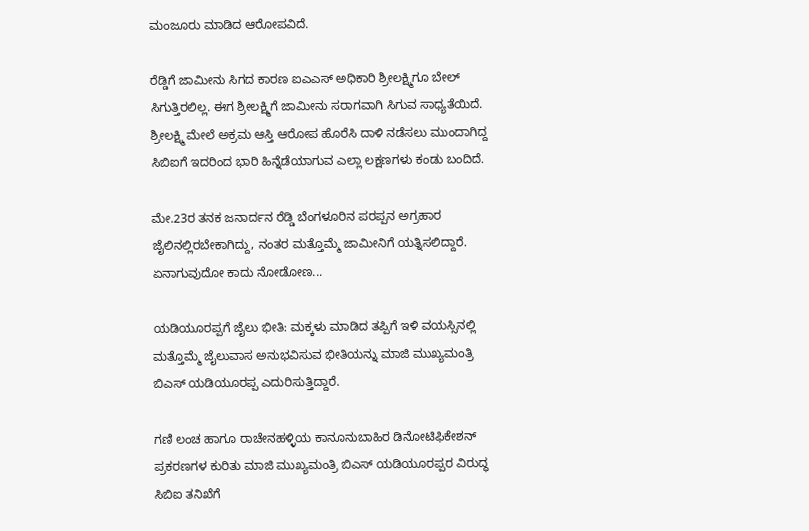ಮಂಜೂರು ಮಾಡಿದ ಆರೋಪವಿದೆ.

ರೆಡ್ಡಿಗೆ ಜಾಮೀನು ಸಿಗದ ಕಾರಣ ಐಎಎಸ್ ಅಧಿಕಾರಿ ಶ್ರೀಲಕ್ಷ್ಮಿಗೂ ಬೇಲ್ ಸಿಗುತ್ತಿರಲಿಲ್ಲ. ಈಗ ಶ್ರೀಲಕ್ಷ್ಮಿಗೆ ಜಾಮೀನು ಸರಾಗವಾಗಿ ಸಿಗುವ ಸಾಧ್ಯತೆಯಿದೆ. ಶ್ರೀಲಕ್ಷ್ಮಿ ಮೇಲೆ ಅಕ್ರಮ ಆಸ್ತಿ ಆರೋಪ ಹೊರೆಸಿ ದಾಳಿ ನಡೆಸಲು ಮುಂದಾಗಿದ್ದ ಸಿಬಿಐಗೆ ಇದರಿಂದ ಭಾರಿ ಹಿನ್ನೆಡೆಯಾಗುವ ಎಲ್ಲಾ ಲಕ್ಷಣಗಳು ಕಂಡು ಬಂದಿದೆ.

ಮೇ.23ರ ತನಕ ಜನಾರ್ದನ ರೆಡ್ಡಿ ಬೆಂಗಳೂರಿನ ಪರಪ್ಪನ ಅಗ್ರಹಾರ ಜೈಲಿನಲ್ಲಿರಬೇಕಾಗಿದ್ದು, ನಂತರ ಮತ್ತೊಮ್ಮೆ ಜಾಮೀನಿಗೆ ಯತ್ನಿಸಲಿದ್ದಾರೆ. ಏನಾಗುವುದೋ ಕಾದು ನೋಡೋಣ...

ಯಡಿಯೂರಪ್ಪಗೆ ಜೈಲು ಭೀತಿ: ಮಕ್ಕಳು ಮಾಡಿದ ತಪ್ಪಿಗೆ ಇಳಿ ವಯಸ್ಸಿನಲ್ಲಿ ಮತ್ತೊಮ್ಮೆ ಜೈಲುವಾಸ ಅನುಭವಿಸುವ ಭೀತಿಯನ್ನು ಮಾಜಿ ಮುಖ್ಯಮಂತ್ರಿ ಬಿಎಸ್ ಯಡಿಯೂರಪ್ಪ ಎದುರಿಸುತ್ತಿದ್ದಾರೆ.

ಗಣಿ ಲಂಚ ಹಾಗೂ ರಾಚೇನಹಳ್ಳಿಯ ಕಾನೂನುಬಾಹಿರ ಡಿನೋಟಿಫಿಕೇಶನ್ ಪ್ರಕರಣಗಳ ಕುರಿತು ಮಾಜಿ ಮುಖ್ಯಮಂತ್ರಿ ಬಿಎಸ್ ಯಡಿಯೂರಪ್ಪರ ವಿರುದ್ಧ ಸಿಬಿಐ ತನಿಖೆಗೆ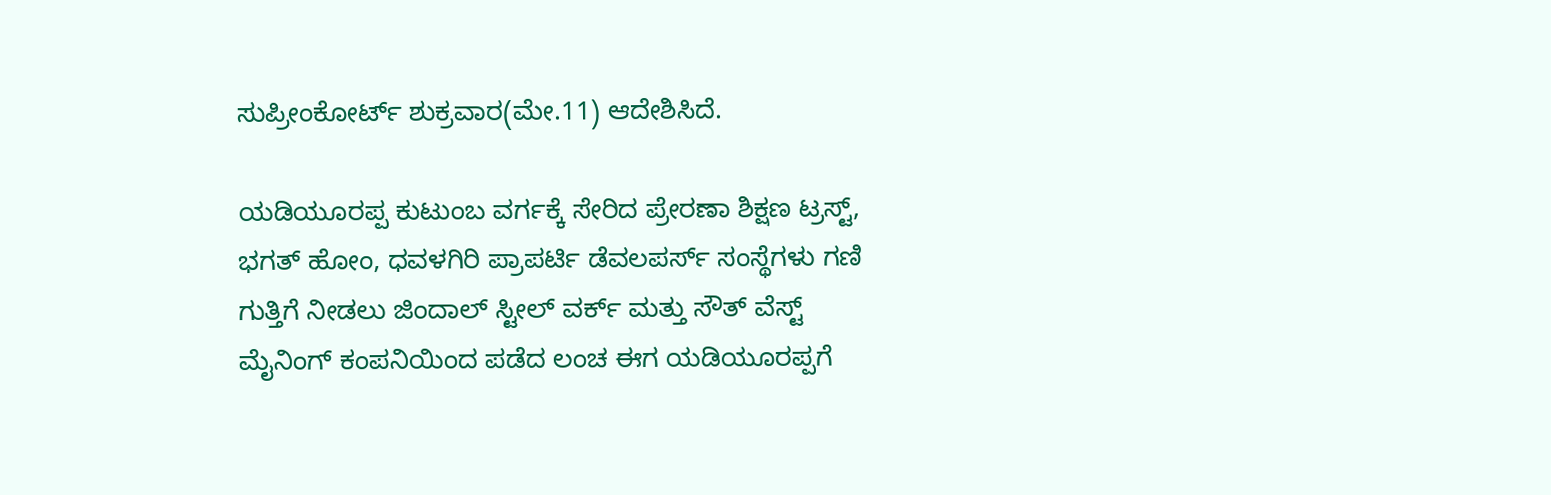ಸುಪ್ರೀಂಕೋರ್ಟ್ ಶುಕ್ರವಾರ(ಮೇ.11) ಆದೇಶಿಸಿದೆ.

ಯಡಿಯೂರಪ್ಪ ಕುಟುಂಬ ವರ್ಗಕ್ಕೆ ಸೇರಿದ ಪ್ರೇರಣಾ ಶಿಕ್ಷಣ ಟ್ರಸ್ಟ್, ಭಗತ್ ಹೋಂ, ಧವಳಗಿರಿ ಪ್ರಾಪರ್ಟಿ ಡೆವಲಪರ್ಸ್‌ ಸಂಸ್ಥೆಗಳು ಗಣಿ ಗುತ್ತಿಗೆ ನೀಡಲು ಜಿಂದಾಲ್ ಸ್ಟೀಲ್ ವರ್ಕ್ ಮತ್ತು ಸೌತ್ ವೆಸ್ಟ್ ಮೈನಿಂಗ್ ಕಂಪನಿಯಿಂದ ಪಡೆದ ಲಂಚ ಈಗ ಯಡಿಯೂರಪ್ಪಗೆ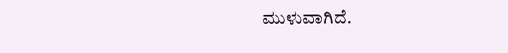ಮುಳುವಾಗಿದೆ.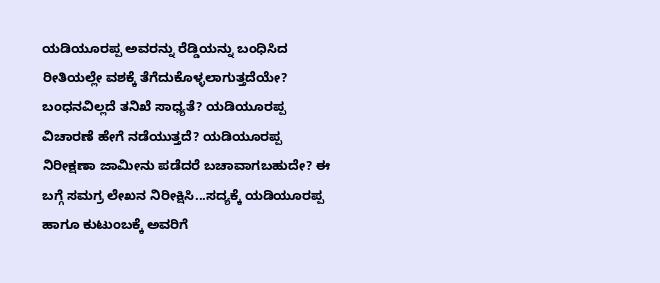ಯಡಿಯೂರಪ್ಪ ಅವರನ್ನು ರೆಡ್ಡಿಯನ್ನು ಬಂಧಿಸಿದ ರೀತಿಯಲ್ಲೇ ವಶಕ್ಕೆ ತೆಗೆದುಕೊಳ್ಳಲಾಗುತ್ತದೆಯೇ? ಬಂಧನವಿಲ್ಲದೆ ತನಿಖೆ ಸಾಧ್ಯತೆ? ಯಡಿಯೂರಪ್ಪ ವಿಚಾರಣೆ ಹೇಗೆ ನಡೆಯುತ್ತದೆ? ಯಡಿಯೂರಪ್ಪ ನಿರೀಕ್ಷಣಾ ಜಾಮೀನು ಪಡೆದರೆ ಬಚಾವಾಗಬಹುದೇ? ಈ ಬಗ್ಗೆ ಸಮಗ್ರ ಲೇಖನ ನಿರೀಕ್ಷಿಸಿ...ಸದ್ಯಕ್ಕೆ ಯಡಿಯೂರಪ್ಪ ಹಾಗೂ ಕುಟುಂಬಕ್ಕೆ ಅವರಿಗೆ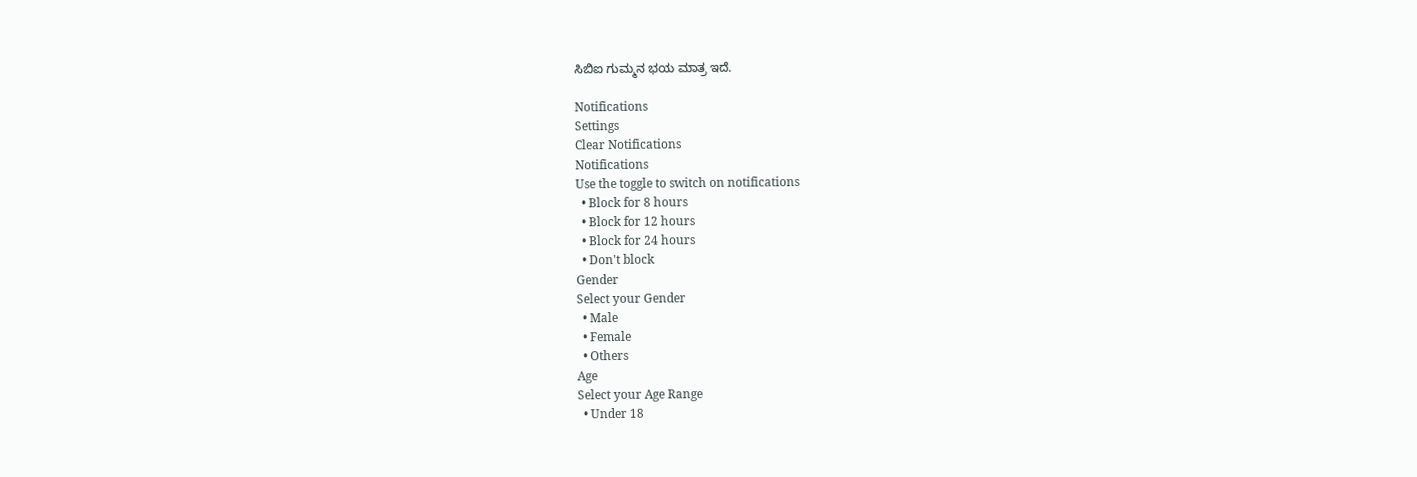ಸಿಬಿಐ ಗುಮ್ಮನ ಭಯ ಮಾತ್ರ ಇದೆ.

Notifications
Settings
Clear Notifications
Notifications
Use the toggle to switch on notifications
  • Block for 8 hours
  • Block for 12 hours
  • Block for 24 hours
  • Don't block
Gender
Select your Gender
  • Male
  • Female
  • Others
Age
Select your Age Range
  • Under 18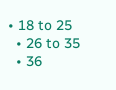• 18 to 25
  • 26 to 35
  • 36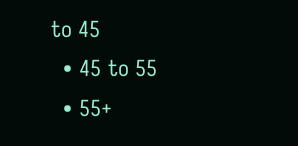to 45
  • 45 to 55
  • 55+